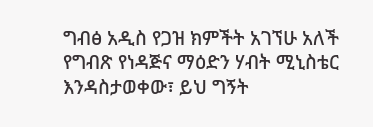ግብፅ አዲስ የጋዝ ክምችት አገኘሁ አለች
የግብጽ የነዳጅና ማዕድን ሃብት ሚኒስቴር እንዳስታወቀው፣ ይህ ግኝት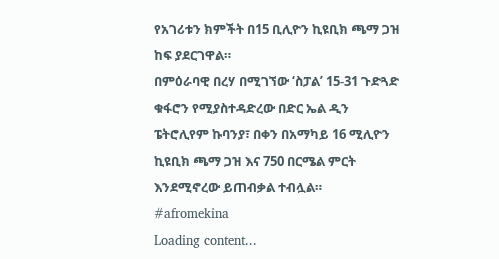የአገሪቱን ክምችት በ15 ቢሊዮን ኪዩቢክ ጫማ ጋዝ ከፍ ያደርገዋል።
በምዕራባዊ በረሃ በሚገኘው ‘ስፓል’ 15-31 ጉድጓድ ቁፋሮን የሚያስተዳድረው በድር ኤል ዲን ፔትሮሊየም ኩባንያ፣ በቀን በአማካይ 16 ሚሊዮን ኪዩቢክ ጫማ ጋዝ እና 750 በርሜል ምርት እንደሚኖረው ይጠብቃል ተብሏል።
#afromekina
Loading content...